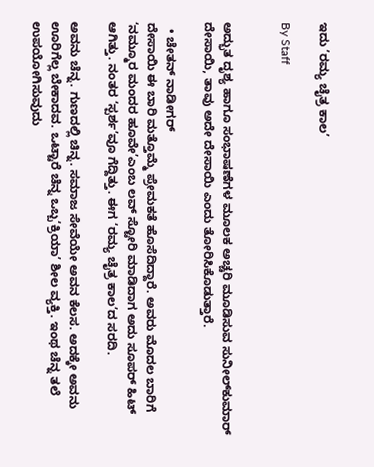ಇದು ’ರಮ್ಯ ಚೈತ್ರ ಕಾಲ’

By Staff


ಅದ್ಭುತ ದೃಶ್ಯ ಹಾಗೂ ಸಂಭಾಷಣೆಗಳ ಮೂಲಕ ಅಚ್ಚರಿ ಮೂಡಿಸುವ ಸುನೀಲ್‌ಕುಮಾರ್‌ ದೇಸಾಯಿ, ತಾವು ಅದೇ ದೇಸಾಯಿ ಎಂದು ತೋರಿಸಿಕೊಡುತ್ತಾರೆ.

  • ಚೇತನ್‌ ನಾಡೀಗರ್‌
ದೇಸಾಯಿ ಈ ಬಾರಿ ಮತ್ತೊಮ್ಮೆ ಪ್ರೇಮಕತೆ ಹೊಸೆದಿದ್ದಾರೆ. ಅವರು ಮೊದಲ ಬಾರಿಗೆ ‘ನಮ್ಮೂರ ಮಂದರ ಹೂವೇ’ಎಂಬ ಲವ್‌ ಸ್ಟೋರಿ ಮಾಡಿದಾಗ ಅದು ಸೂಪರ್‌ ಹಿಟ್‌ ಆಗಿತ್ತು. ನಂತರ ‘ಸ್ಪರ್ಶ’ವೂ ಗೆದ್ದಿತ್ತು. ಈಗ ‘ರಮ್ಯ ಚೈತ್ರ ಕಾಲ’ದ ಸರದಿ.

ಅವನು ಚೆನ್ನ. ಗುಣದಲ್ಲಿ ಚಿನ್ನ. ಸಮಾಜ ಸೇವೆಯೇ ಅವನ ಕೆಲಸ. ಅದಕ್ಕೇ ಅವನು ಊರಿಗೆಲ್ಲ ಬೇಕಾದವ. ಒಟ್ಟಾರೆ ಚೆನ್ನ ಒಬ್ಬ‘ಕ್ರಿಯಾ’ ಶೀಲ ವ್ಯಕ್ತಿ. ಇಂಥ ಚೆನ್ನ ತಲೆ ಉಪಯೋಗಿಸುವುದು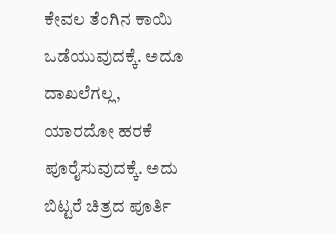ಕೇವಲ ತೆಂಗಿನ ಕಾಯಿ ಒಡೆಯುವುದಕ್ಕೆ. ಅದೂ ದಾಖಲೆಗಲ್ಲ, ಯಾರದೋ ಹರಕೆ ಪೂರೈಸುವುದಕ್ಕೆ. ಅದು ಬಿಟ್ಟರೆ ಚಿತ್ರದ ಪೂರ್ತಿ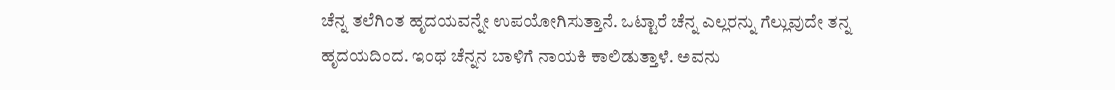ಚೆನ್ನ ತಲೆಗಿಂತ ಹೃದಯವನ್ನೇ ಉಪಯೋಗಿಸುತ್ತಾನೆ. ಒಟ್ಟಾರೆ ಚೆನ್ನ ಎಲ್ಲರನ್ನು ಗೆಲ್ಲುವುದೇ ತನ್ನ ಹೃದಯದಿಂದ. ಇಂಥ ಚೆನ್ನನ ಬಾಳಿಗೆ ನಾಯಕಿ ಕಾಲಿಡುತ್ತಾಳೆ. ಅವನು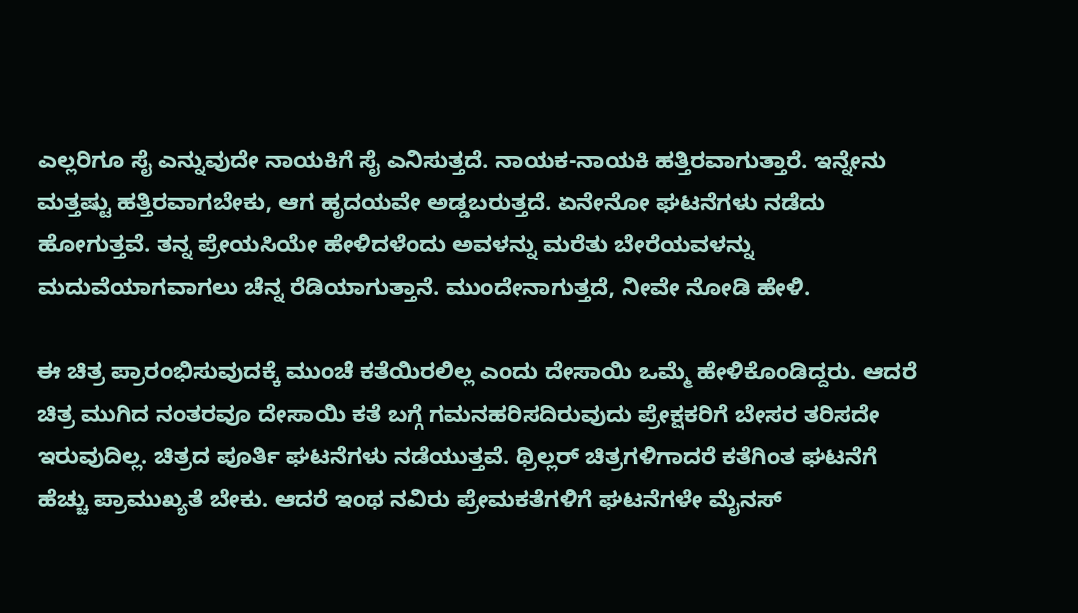ಎಲ್ಲರಿಗೂ ಸೈ ಎನ್ನುವುದೇ ನಾಯಕಿಗೆ ಸೈ ಎನಿಸುತ್ತದೆ. ನಾಯಕ-ನಾಯಕಿ ಹತ್ತಿರವಾಗುತ್ತಾರೆ. ಇನ್ನೇನು ಮತ್ತಷ್ಟು ಹತ್ತಿರವಾಗಬೇಕು, ಆಗ ಹೃದಯವೇ ಅಡ್ಡಬರುತ್ತದೆ. ಏನೇನೋ ಘಟನೆಗಳು ನಡೆದು ಹೋಗುತ್ತವೆ. ತನ್ನ ಪ್ರೇಯಸಿಯೇ ಹೇಳಿದಳೆಂದು ಅವಳನ್ನು ಮರೆತು ಬೇರೆಯವಳನ್ನು ಮದುವೆಯಾಗವಾಗಲು ಚೆನ್ನ ರೆಡಿಯಾಗುತ್ತಾನೆ. ಮುಂದೇನಾಗುತ್ತದೆ, ನೀವೇ ನೋಡಿ ಹೇಳಿ.

ಈ ಚಿತ್ರ ಪ್ರಾರಂಭಿಸುವುದಕ್ಕೆ ಮುಂಚೆ ಕತೆಯಿರಲಿಲ್ಲ ಎಂದು ದೇಸಾಯಿ ಒಮ್ಮೆ ಹೇಳಿಕೊಂಡಿದ್ದರು. ಆದರೆ ಚಿತ್ರ ಮುಗಿದ ನಂತರವೂ ದೇಸಾಯಿ ಕತೆ ಬಗ್ಗೆ ಗಮನಹರಿಸದಿರುವುದು ಪ್ರೇಕ್ಷಕರಿಗೆ ಬೇಸರ ತರಿಸದೇ ಇರುವುದಿಲ್ಲ. ಚಿತ್ರದ ಪೂರ್ತಿ ಘಟನೆಗಳು ನಡೆಯುತ್ತವೆ. ಥ್ರಿಲ್ಲರ್‌ ಚಿತ್ರಗಳಿಗಾದರೆ ಕತೆಗಿಂತ ಘಟನೆಗೆ ಹೆಚ್ಚು ಪ್ರಾಮುಖ್ಯತೆ ಬೇಕು. ಆದರೆ ಇಂಥ ನವಿರು ಪ್ರೇಮಕತೆಗಳಿಗೆ ಘಟನೆಗಳೇ ಮೈನಸ್‌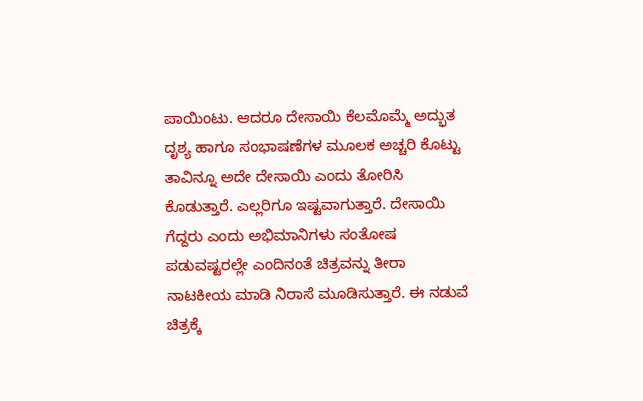ಪಾಯಿಂಟು. ಆದರೂ ದೇಸಾಯಿ ಕೆಲಮೊಮ್ಮೆ ಅದ್ಭುತ ದೃಶ್ಯ ಹಾಗೂ ಸಂಭಾಷಣೆಗಳ ಮೂಲಕ ಅಚ್ಚರಿ ಕೊಟ್ಟು ತಾವಿನ್ನೂ ಅದೇ ದೇಸಾಯಿ ಎಂದು ತೋರಿಸಿ ಕೊಡುತ್ತಾರೆ. ಎಲ್ಲರಿಗೂ ಇಷ್ಟವಾಗುತ್ತಾರೆ. ದೇಸಾಯಿ ಗೆದ್ದರು ಎಂದು ಅಭಿಮಾನಿಗಳು ಸಂತೋಷ ಪಡುವಷ್ಟರಲ್ಲೇ ಎಂದಿನಂತೆ ಚಿತ್ರವನ್ನು ತೀರಾ ನಾಟಕೀಯ ಮಾಡಿ ನಿರಾಸೆ ಮೂಡಿಸುತ್ತಾರೆ. ಈ ನಡುವೆ ಚಿತ್ರಕ್ಕೆ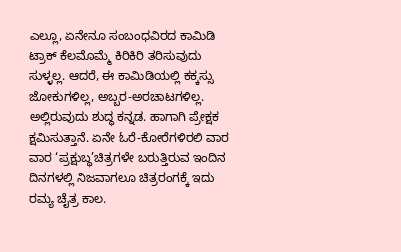ಎಲ್ಲೂ, ಏನೇನೂ ಸಂಬಂಧವಿರದ ಕಾಮಿಡಿ ಟ್ರಾಕ್‌ ಕೆಲಮೊಮ್ಮೆ ಕಿರಿಕಿರಿ ತರಿಸುವುದು ಸುಳ್ಳಲ್ಲ. ಆದರೆ, ಈ ಕಾಮಿಡಿಯಲ್ಲಿ ಕಕ್ಕಸ್ಸು ಜೋಕುಗಳಿಲ್ಲ, ಅಬ್ಬರ-ಅರಚಾಟಗಳಿಲ್ಲ. ಅಲ್ಲಿರುವುದು ಶುದ್ಧ ಕನ್ನಡ. ಹಾಗಾಗಿ ಪ್ರೇಕ್ಷಕ ಕ್ಷಮಿಸುತ್ತಾನೆ. ಏನೇ ಓರೆ-ಕೋರೆಗಳಿರಲಿ ವಾರ ವಾರ ‘ಪ್ರಕ್ಷುಬ್ಧ’ಚಿತ್ರಗಳೇ ಬರುತ್ತಿರುವ ಇಂದಿನ ದಿನಗಳಲ್ಲಿ ನಿಜವಾಗಲೂ ಚಿತ್ರರಂಗಕ್ಕೆ ಇದು ರಮ್ಯ ಚೈತ್ರ ಕಾಲ.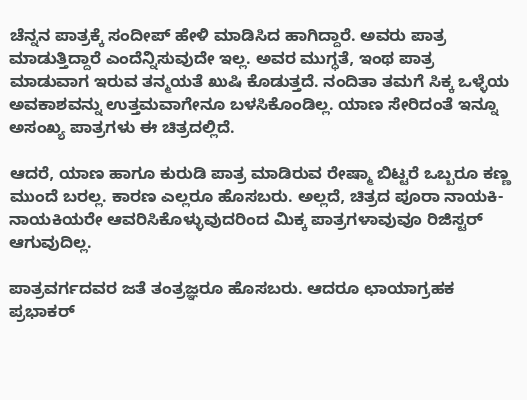ಚೆನ್ನನ ಪಾತ್ರಕ್ಕೆ ಸಂದೀಪ್‌ ಹೇಳಿ ಮಾಡಿಸಿದ ಹಾಗಿದ್ದಾರೆ. ಅವರು ಪಾತ್ರ ಮಾಡುತ್ತಿದ್ದಾರೆ ಎಂದೆನ್ನಿಸುವುದೇ ಇಲ್ಲ. ಅವರ ಮುಗ್ಧತೆ, ಇಂಥ ಪಾತ್ರ ಮಾಡುವಾಗ ಇರುವ ತನ್ಮಯತೆ ಖುಷಿ ಕೊಡುತ್ತದೆ. ನಂದಿತಾ ತಮಗೆ ಸಿಕ್ಕ ಒಳ್ಳೆಯ ಅವಕಾಶವನ್ನು ಉತ್ತಮವಾಗೇನೂ ಬಳಸಿಕೊಂಡಿಲ್ಲ. ಯಾಣ ಸೇರಿದಂತೆ ಇನ್ನೂ ಅಸಂಖ್ಯ ಪಾತ್ರಗಳು ಈ ಚಿತ್ರದಲ್ಲಿದೆ.

ಆದರೆ, ಯಾಣ ಹಾಗೂ ಕುರುಡಿ ಪಾತ್ರ ಮಾಡಿರುವ ರೇಷ್ಮಾ ಬಿಟ್ಟರೆ ಒಬ್ಬರೂ ಕಣ್ಣ ಮುಂದೆ ಬರಲ್ಲ. ಕಾರಣ ಎಲ್ಲರೂ ಹೊಸಬರು. ಅಲ್ಲದೆ, ಚಿತ್ರದ ಪೂರಾ ನಾಯಕಿ- ನಾಯಕಿಯರೇ ಆವರಿಸಿಕೊಳ್ಳುವುದರಿಂದ ಮಿಕ್ಕ ಪಾತ್ರಗಳಾವುವೂ ರಿಜಿಸ್ಟರ್‌ ಆಗುವುದಿಲ್ಲ.

ಪಾತ್ರವರ್ಗದವರ ಜತೆ ತಂತ್ರಜ್ಞರೂ ಹೊಸಬರು. ಆದರೂ ಛಾಯಾಗ್ರಹಕ ಪ್ರಭಾಕರ್‌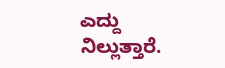ಎದ್ದು ನಿಲ್ಲುತ್ತಾರೆ.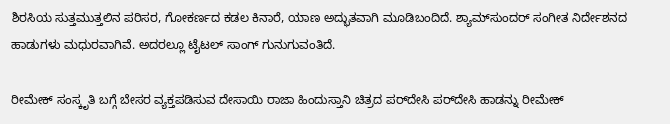ಶಿರಸಿಯ ಸುತ್ತಮುತ್ತಲಿನ ಪರಿಸರ, ಗೋಕರ್ಣದ ಕಡಲ ಕಿನಾರೆ, ಯಾಣ ಅದ್ಭುತವಾಗಿ ಮೂಡಿಬಂದಿದೆ. ಶ್ಯಾಮ್‌ಸುಂದರ್‌ ಸಂಗೀತ ನಿರ್ದೇಶನದ ಹಾಡುಗಳು ಮಧುರವಾಗಿವೆ. ಅದರಲ್ಲೂ ಟೈಟಲ್‌ ಸಾಂಗ್‌ ಗುನುಗುವಂತಿದೆ.

ರೀಮೇಕ್‌ ಸಂಸ್ಕೃತಿ ಬಗ್ಗೆ ಬೇಸರ ವ್ಯಕ್ತಪಡಿಸುವ ದೇಸಾಯಿ ರಾಜಾ ಹಿಂದುಸ್ತಾನಿ ಚಿತ್ರದ ಪರ್‌ದೇಸಿ ಪರ್‌ದೇಸಿ ಹಾಡನ್ನು ರೀಮೇಕ್‌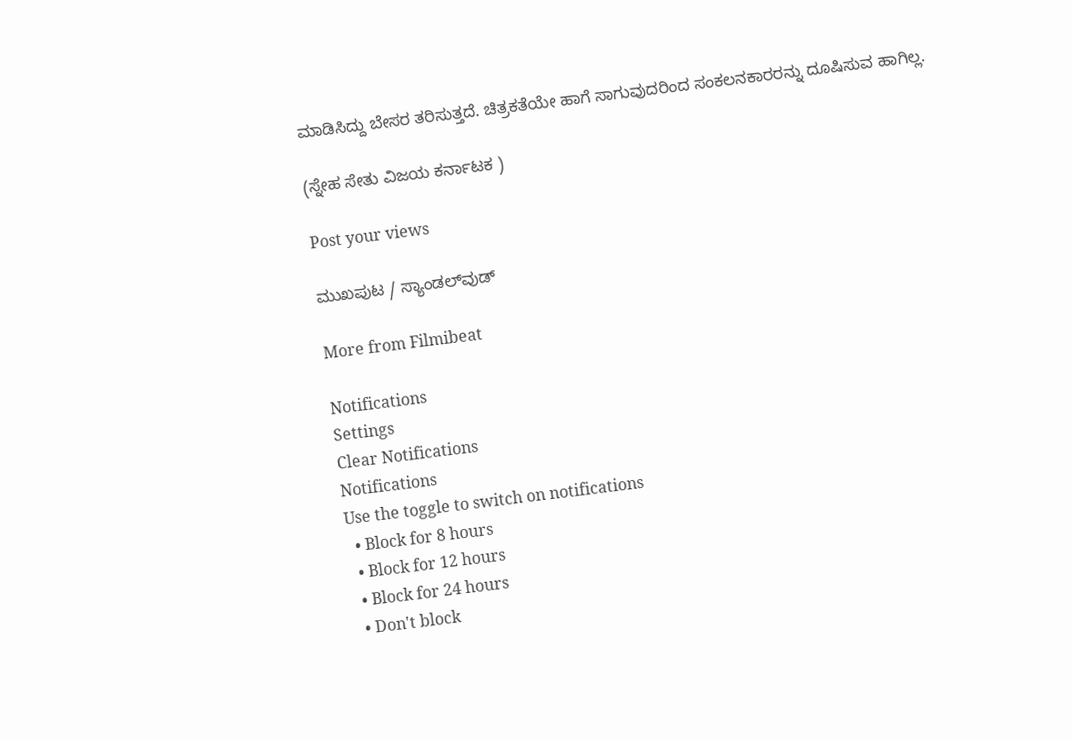ಮಾಡಿಸಿದ್ದು ಬೇಸರ ತರಿಸುತ್ತದೆ. ಚಿತ್ರಕತೆಯೇ ಹಾಗೆ ಸಾಗುವುದರಿಂದ ಸಂಕಲನಕಾರರನ್ನು ದೂಷಿಸುವ ಹಾಗಿಲ್ಲ.

(ಸ್ನೇಹ ಸೇತು ವಿಜಯ ಕರ್ನಾಟಕ )

Post your views

ಮುಖಪುಟ / ಸ್ಯಾಂಡಲ್‌ವುಡ್‌

More from Filmibeat

Notifications
Settings
Clear Notifications
Notifications
Use the toggle to switch on notifications
  • Block for 8 hours
  • Block for 12 hours
  • Block for 24 hours
  • Don't block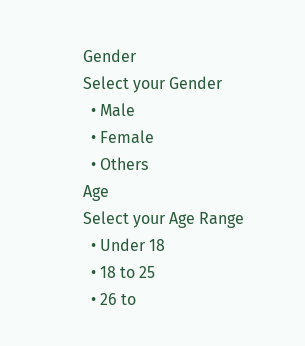Gender
Select your Gender
  • Male
  • Female
  • Others
Age
Select your Age Range
  • Under 18
  • 18 to 25
  • 26 to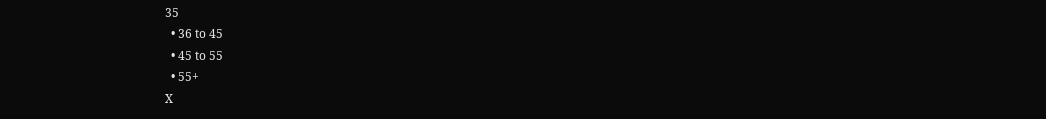35
  • 36 to 45
  • 45 to 55
  • 55+
X